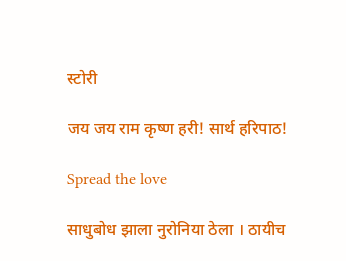स्टोरी

जय जय राम कृष्ण हरी! सार्थ हरिपाठ!

Spread the love

साधुबोध झाला नुरोनिया ठेला । ठायीच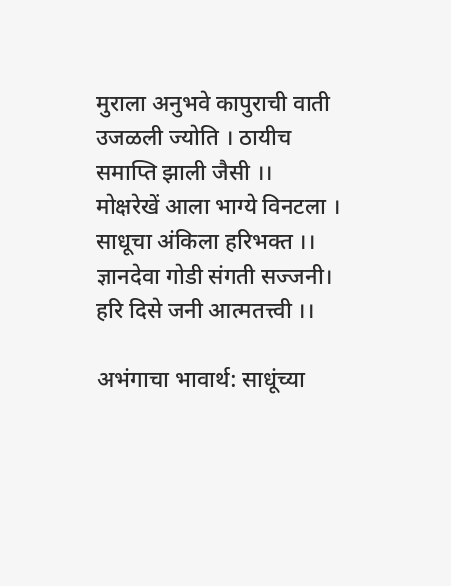मुराला अनुभवे कापुराची वाती उजळली ज्योति । ठायीच समाप्ति झाली जैसी ।। मोक्षरेखें आला भाग्ये विनटला । साधूचा अंकिला हरिभक्त ।। ज्ञानदेवा गोडी संगती सज्जनी। हरि दिसे जनी आत्मतत्त्वी ।।

अभंगाचा भावार्थ: साधूंच्या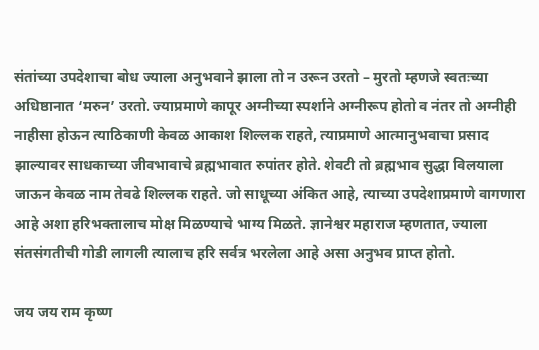संतांच्या उपदेशाचा बोध ज्याला अनुभवाने झाला तो न उरून उरतो – मुरतो म्हणजे स्वतःच्या अधिष्ठानात ‘मरुन’ उरतो. ज्याप्रमाणे कापूर अग्नीच्या स्पर्शाने अग्नीरूप होतो व नंतर तो अग्नीही नाहीसा होऊन त्याठिकाणी केवळ आकाश शिल्लक राहते, त्याप्रमाणे आत्मानुभवाचा प्रसाद झाल्यावर साधकाच्या जीवभावाचे ब्रह्मभावात रुपांतर होते. शेवटी तो ब्रह्मभाव सुद्धा विलयाला जाऊन केवळ नाम तेवढे शिल्लक राहते. जो साधूच्या अंकित आहे, त्याच्या उपदेशाप्रमाणे वागणारा आहे अशा हरिभक्तालाच मोक्ष मिळण्याचे भाग्य मिळते. ज्ञानेश्वर महाराज म्हणतात, ज्याला संतसंगतीची गोडी लागली त्यालाच हरि सर्वत्र भरलेला आहे असा अनुभव प्राप्त होतो.

जय जय राम कृष्ण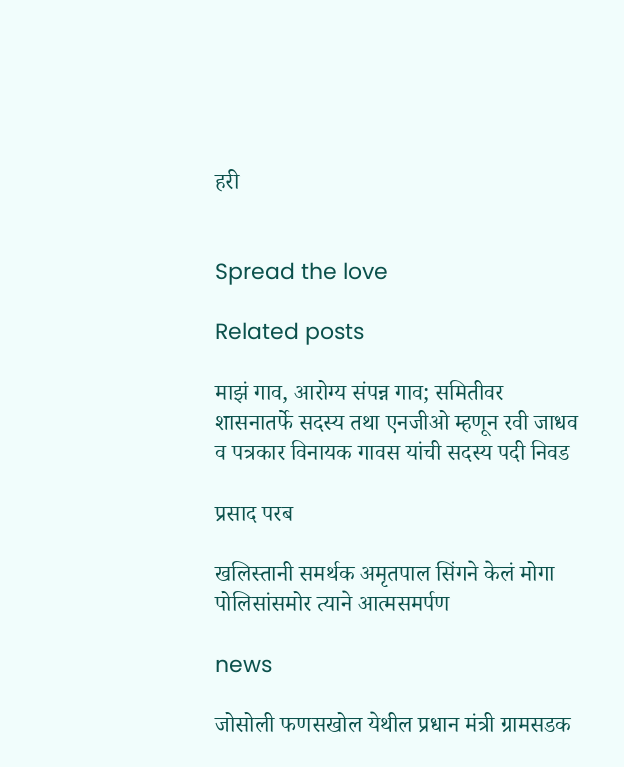हरी


Spread the love

Related posts

माझं गाव, आरोग्य संपन्न गाव; समितीवर शासनातर्फे सदस्य तथा एनजीओ म्हणून रवी जाधव व पत्रकार विनायक गावस यांची सदस्य पदी निवड

प्रसाद परब

खलिस्तानी समर्थक अमृतपाल सिंगने केलं मोगा पोलिसांसमोर त्याने आत्मसमर्पण

news

जोसोली फणसखोल येथील प्रधान मंत्री ग्रामसडक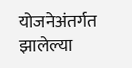योजनेअंतर्गत झालेल्या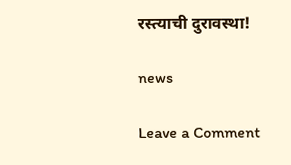रस्त्याची दुरावस्था!

news

Leave a Comment